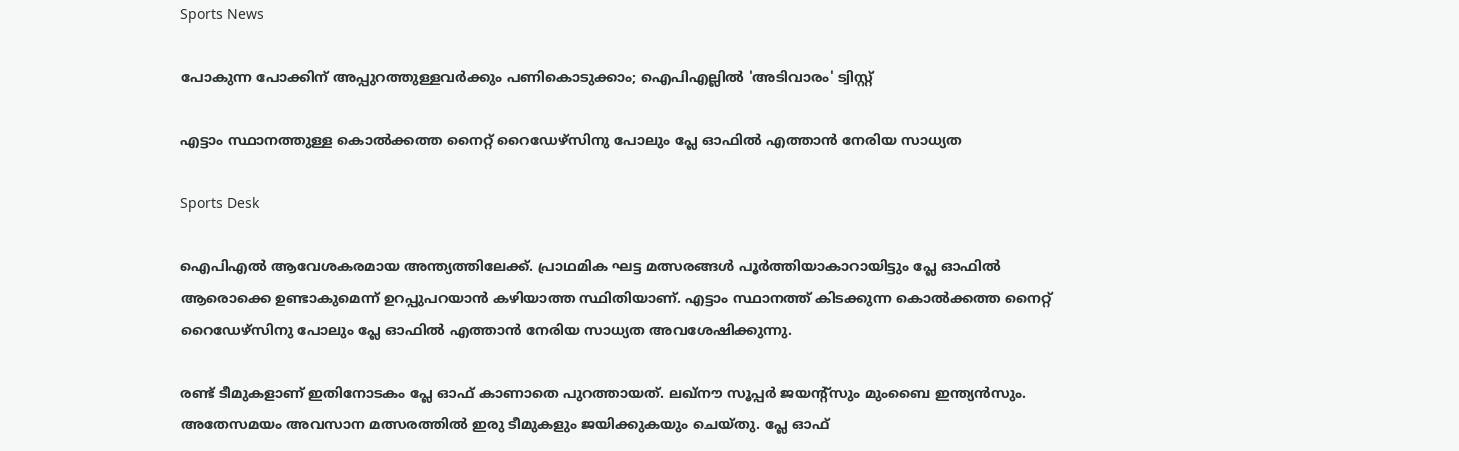Sports News

പോകുന്ന പോക്കിന് അപ്പുറത്തുള്ളവർക്കും പണികൊടുക്കാം; ഐപിഎല്ലിൽ 'അടിവാരം' ട്വിസ്റ്റ്

എട്ടാം സ്ഥാനത്തുള്ള കൊൽക്കത്ത നൈറ്റ് റൈഡേഴ്‌സിനു പോലും പ്ലേ ഓഫിൽ എത്താൻ നേരിയ സാധ്യത

Sports Desk

ഐപിഎൽ ആവേശകരമായ അന്ത്യത്തിലേക്ക്. പ്രാഥമിക ഘട്ട മത്സരങ്ങൾ പൂർത്തിയാകാറായിട്ടും പ്ലേ ഓഫിൽ ആരൊക്കെ ഉണ്ടാകുമെന്ന് ഉറപ്പുപറയാൻ കഴിയാത്ത സ്ഥിതിയാണ്. എട്ടാം സ്ഥാനത്ത് കിടക്കുന്ന കൊൽക്കത്ത നൈറ്റ് റൈഡേഴ്‌സിനു പോലും പ്ലേ ഓഫിൽ എത്താൻ നേരിയ സാധ്യത അവശേഷിക്കുന്നു.

രണ്ട് ടീമുകളാണ് ഇതിനോടകം പ്ലേ ഓഫ് കാണാതെ പുറത്തായത്. ലഖ്‌നൗ സൂപ്പർ ജയന്റ്‌സും മുംബൈ ഇന്ത്യൻസും. അതേസമയം അവസാന മത്സരത്തിൽ ഇരു ടീമുകളും ജയിക്കുകയും ചെയ്തു. പ്ലേ ഓഫ്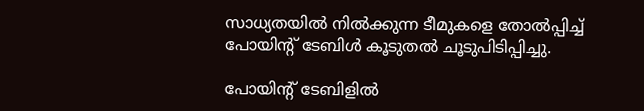സാധ്യതയിൽ നിൽക്കുന്ന ടീമുകളെ തോൽപ്പിച്ച് പോയിന്റ് ടേബിൾ കൂടുതൽ ചൂടുപിടിപ്പിച്ചു.

പോയിന്റ് ടേബിളിൽ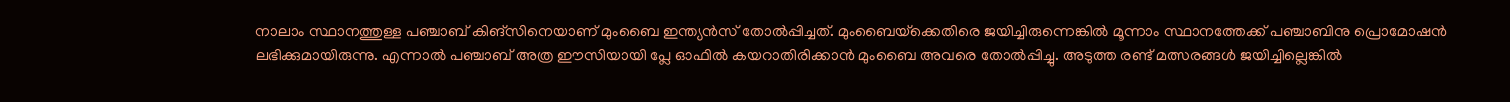നാലാം സ്ഥാനത്തുള്ള പഞ്ചാബ് കിങ്‌സിനെയാണ് മുംബൈ ഇന്ത്യൻസ് തോൽപ്പിച്ചത്. മുംബൈയ്‌ക്കെതിരെ ജയിച്ചിരുന്നെങ്കിൽ മൂന്നാം സ്ഥാനത്തേക്ക് പഞ്ചാബിനു പ്രൊമോഷൻ ലഭിക്കുമായിരുന്നു. എന്നാൽ പഞ്ചാബ് അത്ര ഈസിയായി പ്ലേ ഓഫിൽ കയറാതിരിക്കാൻ മുംബൈ അവരെ തോൽപ്പിച്ചു. അടുത്ത രണ്ട് മത്സരങ്ങൾ ജയിച്ചില്ലെങ്കിൽ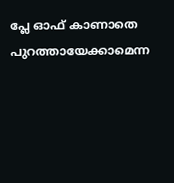പ്ലേ ഓഫ് കാണാതെ പുറത്തായേക്കാമെന്ന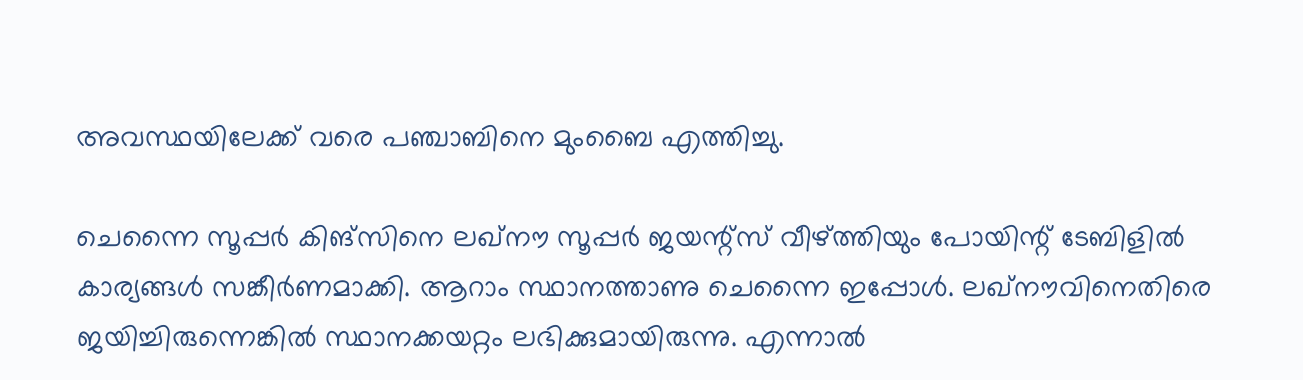അവസ്ഥയിലേക്ക് വരെ പഞ്ചാബിനെ മുംബൈ എത്തിച്ചു.

ചെന്നൈ സൂപ്പർ കിങ്‌സിനെ ലഖ്‌നൗ സൂപ്പർ ജയന്റ്‌സ് വീഴ്ത്തിയും പോയിന്റ് ടേബിളിൽ കാര്യങ്ങൾ സങ്കീർണമാക്കി. ആറാം സ്ഥാനത്താണു ചെന്നൈ ഇപ്പോൾ. ലഖ്‌നൗവിനെതിരെ ജയിച്ചിരുന്നെങ്കിൽ സ്ഥാനക്കയറ്റം ലഭിക്കുമായിരുന്നു. എന്നാൽ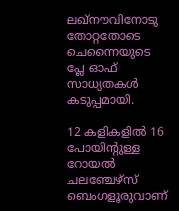ലഖ്‌നൗവിനോടു തോറ്റതോടെ ചെന്നൈയുടെ പ്ലേ ഓഫ് സാധ്യതകൾ കടുപ്പമായി.

12 കളികളിൽ 16 പോയിന്റുള്ള റോയൽ ചലഞ്ചേഴ്‌സ് ബെംഗളൂരുവാണ്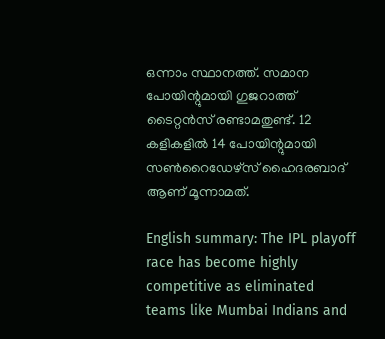ഒന്നാം സ്ഥാനത്ത്. സമാന പോയിന്റുമായി ഗുജറാത്ത് ടൈറ്റൻസ് രണ്ടാമതുണ്ട്. 12 കളികളിൽ 14 പോയിന്റുമായി സൺറൈഡേഴ്‌സ് ഹൈദരബാദ് ആണ് മൂന്നാമത്.

English summary: The IPL playoff race has become highly competitive as eliminated teams like Mumbai Indians and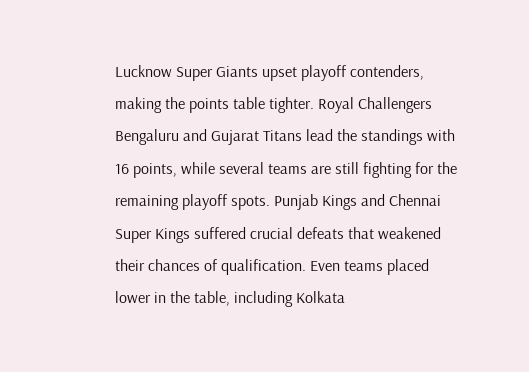Lucknow Super Giants upset playoff contenders, making the points table tighter. Royal Challengers Bengaluru and Gujarat Titans lead the standings with 16 points, while several teams are still fighting for the remaining playoff spots. Punjab Kings and Chennai Super Kings suffered crucial defeats that weakened their chances of qualification. Even teams placed lower in the table, including Kolkata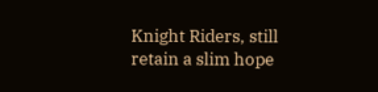Knight Riders, still retain a slim hope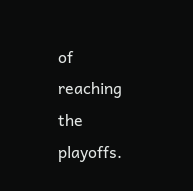of reaching the playoffs.